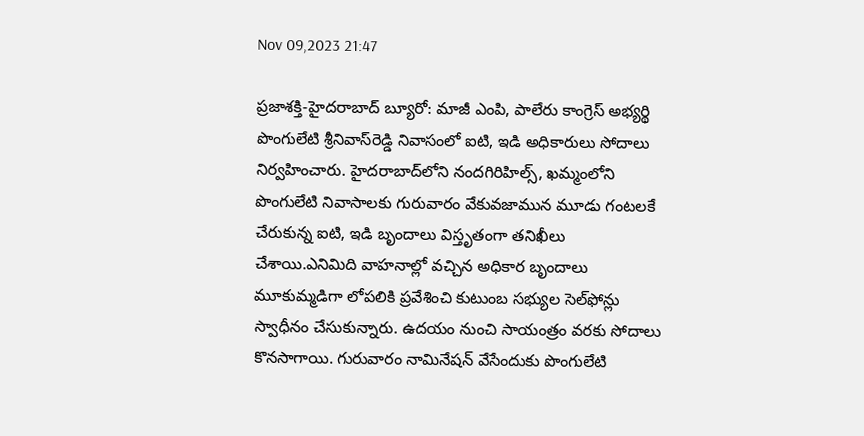Nov 09,2023 21:47

ప్రజాశక్తి-హైదరాబాద్‌ బ్యూరో: మాజీ ఎంపి, పాలేరు కాంగ్రెస్‌ అభ్యర్థి పొంగులేటి శ్రీనివాస్‌రెడ్డి నివాసంలో ఐటి, ఇడి అధికారులు సోదాలు నిర్వహించారు. హైదరాబాద్‌లోని నందగిరిహిల్స్‌, ఖమ్మంలోని పొంగులేటి నివాసాలకు గురువారం వేకువజామున మూడు గంటలకే చేరుకున్న ఐటి, ఇడి బృందాలు విస్తృతంగా తనిఖీలు చేశాయి.ఎనిమిది వాహనాల్లో వచ్చిన అధికార బృందాలు మూకుమ్మడిగా లోపలికి ప్రవేశించి కుటుంబ సభ్యుల సెల్‌ఫోన్లు స్వాధీనం చేసుకున్నారు. ఉదయం నుంచి సాయంత్రం వరకు సోదాలు కొనసాగాయి. గురువారం నామినేషన్‌ వేసేందుకు పొంగులేటి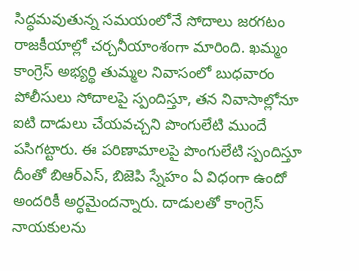సిద్ధమవుతున్న సమయంలోనే సోదాలు జరగటం రాజకీయాల్లో చర్చనీయాంశంగా మారింది. ఖమ్మం కాంగ్రెస్‌ అభ్యర్థి తుమ్మల నివాసంలో బుధవారం పోలీసులు సోదాలపై స్పందిస్తూ, తన నివాసాల్లోనూ ఐటి దాడులు చేయవచ్చని పొంగులేటి ముందే పసిగట్టారు. ఈ పరిణామాలపై పొంగులేటి స్పందిస్తూ దీంతో బిఆర్‌ఎస్‌, బిజెపి స్నేహం ఏ విధంగా ఉందో అందరికీ అర్ధమైందన్నారు. దాడులతో కాంగ్రెస్‌ నాయకులను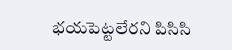భయపెట్టలేరని పిసిసి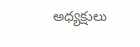అధ్యక్షులు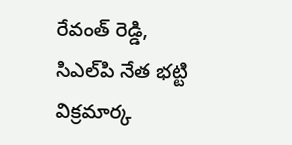రేవంత్‌ రెడ్డి, సిఎల్‌పి నేత భట్టి విక్రమార్క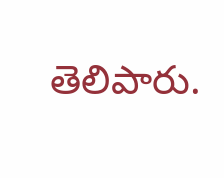తెలిపారు.